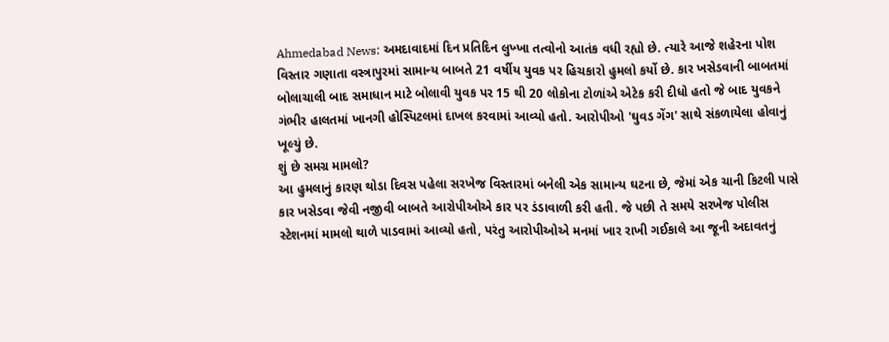Ahmedabad News: અમદાવાદમાં દિન પ્રતિદિન લુખ્ખા તત્વોનો આતંક વધી રહ્યો છે. ત્યારે આજે શહેરના પોશ વિસ્તાર ગણાતા વસ્ત્રાપુરમાં સામાન્ય બાબતે 21 વર્ષીય યુવક પર હિચકારો હુમલો કર્યો છે. કાર ખસેડવાની બાબતમાં બોલાચાલી બાદ સમાધાન માટે બોલાવી યુવક પર 15 થી 20 લોકોના ટોળાંએ એટેક કરી દીધો હતો જે બાદ યુવકને ગંભીર હાલતમાં ખાનગી હોસ્પિટલમાં દાખલ કરવામાં આવ્યો હતો. આરોપીઓ 'ઘુવડ ગેંગ' સાથે સંકળાયેલા હોવાનું ખૂલ્યું છે.
શું છે સમગ્ર મામલો?
આ હુમલાનું કારણ થોડા દિવસ પહેલા સરખેજ વિસ્તારમાં બનેલી એક સામાન્ય ઘટના છે, જેમાં એક ચાની કિટલી પાસે કાર ખસેડવા જેવી નજીવી બાબતે આરોપીઓએ કાર પર ડંડાવાળી કરી હતી. જે પછી તે સમયે સરખેજ પોલીસ સ્ટેશનમાં મામલો થાળે પાડવામાં આવ્યો હતો, પરંતુ આરોપીઓએ મનમાં ખાર રાખી ગઈકાલે આ જૂની અદાવતનું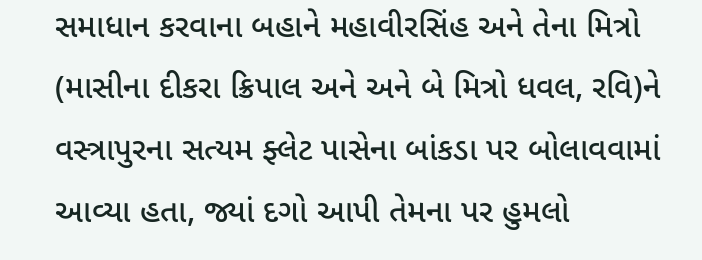સમાધાન કરવાના બહાને મહાવીરસિંહ અને તેના મિત્રો (માસીના દીકરા ક્રિપાલ અને અને બે મિત્રો ધવલ, રવિ)ને વસ્ત્રાપુરના સત્યમ ફ્લેટ પાસેના બાંકડા પર બોલાવવામાં આવ્યા હતા, જ્યાં દગો આપી તેમના પર હુમલો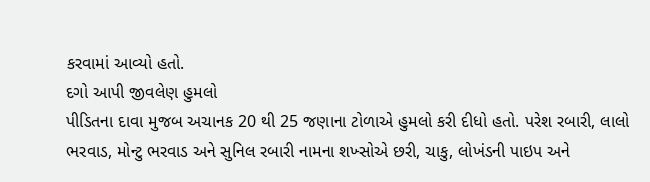કરવામાં આવ્યો હતો.
દગો આપી જીવલેણ હુમલો
પીડિતના દાવા મુજબ અચાનક 20 થી 25 જણાના ટોળાએ હુમલો કરી દીધો હતો. પરેશ રબારી, લાલો ભરવાડ, મોન્ટુ ભરવાડ અને સુનિલ રબારી નામના શખ્સોએ છરી, ચાકુ, લોખંડની પાઇપ અને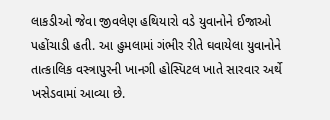લાકડીઓ જેવા જીવલેણ હથિયારો વડે યુવાનોને ઈજાઓ પહોંચાડી હતી. આ હુમલામાં ગંભીર રીતે ઘવાયેલા યુવાનોને તાત્કાલિક વસ્ત્રાપુરની ખાનગી હોસ્પિટલ ખાતે સારવાર અર્થે ખસેડવામાં આવ્યા છે.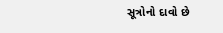સૂત્રોનો દાવો છે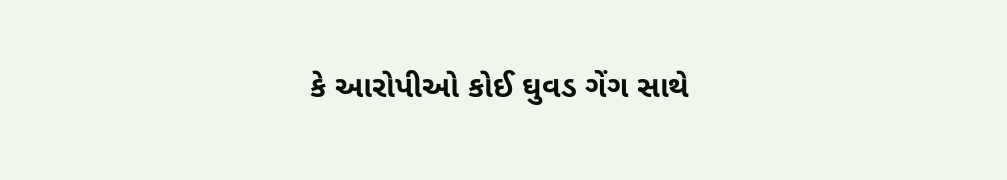કે આરોપીઓ કોઈ ઘુવડ ગેંગ સાથે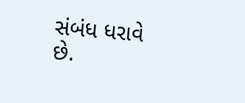સંબંધ ધરાવે છે.